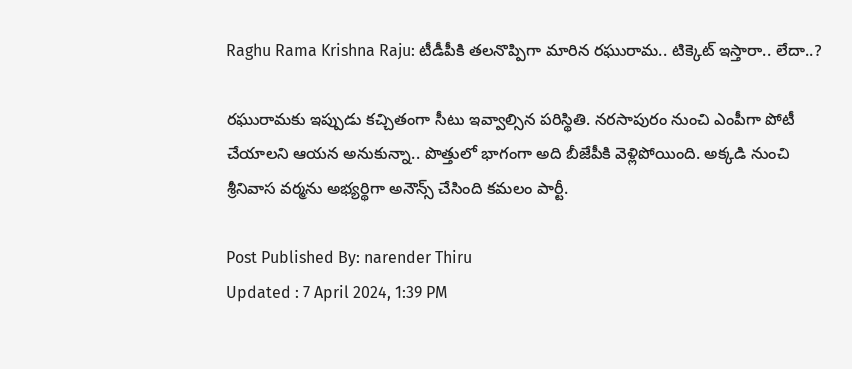Raghu Rama Krishna Raju: టీడీపీకి తలనొప్పిగా మారిన రఘురామ.. టిక్కెట్ ఇస్తారా.. లేదా..?

రఘురామకు ఇప్పుడు కచ్చితంగా సీటు ఇవ్వాల్సిన పరిస్థితి. నరసాపురం నుంచి ఎంపీగా పోటీ చేయాలని ఆయన అనుకున్నా.. పొత్తులో భాగంగా అది బీజేపీకి వెళ్లిపోయింది. అక్కడి నుంచి శ్రీనివాస వర్మను అభ్యర్థిగా అనౌన్స్ చేసింది కమలం పార్టీ.

Post Published By: narender Thiru
Updated : 7 April 2024, 1:39 PM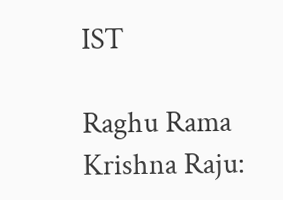IST

Raghu Rama Krishna Raju: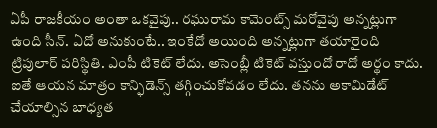ఏపీ రాజకీయం అంతా ఒకవైపు.. రఘురామ కామెంట్స్ మరోవైపు అన్నట్లుగా ఉంది సీన్. ఏదో అనుకుంటే.. ఇంకేదో అయింది అన్నట్లుగా తయారైంది ట్రిపులార్ పరిస్థితి. ఎంపీ టికెట్ లేదు. అసెంబ్లీ టికెట్ వస్తుందో రాదో అర్థం కాదు. ఐతే ఆయన మాత్రం కాన్ఫిడెన్స్‌ తగ్గించుకోవడం లేదు. తనను అకామిడేట్ చేయాల్సిన బాధ్యత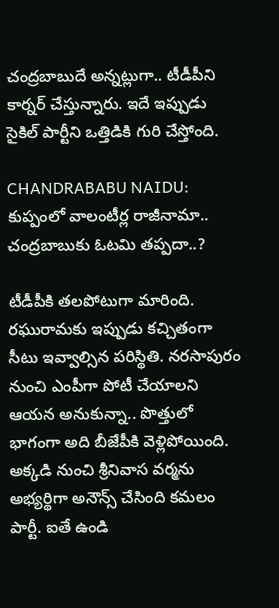చంద్రబాబుదే అన్నట్లుగా.. టీడీపీని కార్నర్ చేస్తున్నారు. ఇదే ఇప్పుడు సైకిల్ పార్టీని ఒత్తిడికి గురి చేస్తోంది.

CHANDRABABU NAIDU: కుప్పంలో వాలంటీర్ల రాజీనామా.. చంద్రబాబుకు ఓటమి తప్పదా..?

టీడీపీకి తలపోటుగా మారింది. రఘురామకు ఇప్పుడు కచ్చితంగా సీటు ఇవ్వాల్సిన పరిస్థితి. నరసాపురం నుంచి ఎంపీగా పోటీ చేయాలని ఆయన అనుకున్నా.. పొత్తులో భాగంగా అది బీజేపీకి వెళ్లిపోయింది. అక్కడి నుంచి శ్రీనివాస వర్మను అభ్యర్థిగా అనౌన్స్ చేసింది కమలం పార్టీ. ఐతే ఉండి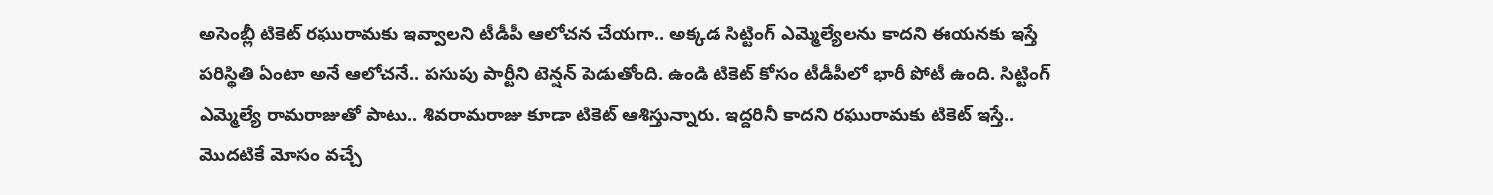అసెంబ్లీ టికెట్ రఘురామకు ఇవ్వాలని టీడీపీ ఆలోచన చేయగా.. అక్కడ సిట్టింగ్ ఎమ్మెల్యేలను కాదని ఈయనకు ఇస్తే పరిస్థితి ఏంటా అనే ఆలోచనే.. పసుపు పార్టీని టెన్షన్ పెడుతోంది. ఉండి టికెట్ కోసం టీడీపీలో భారీ పోటీ ఉంది. సిట్టింగ్ ఎమ్మెల్యే రామరాజుతో పాటు.. శివరామరాజు కూడా టికెట్ ఆశిస్తున్నారు. ఇద్దరినీ కాదని రఘురామకు టికెట్ ఇస్తే.. మొదటికే మోసం వచ్చే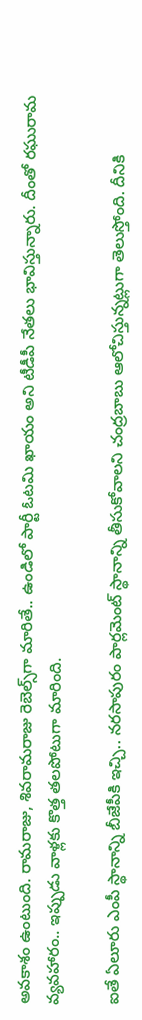అవకాశం ఉంటుంది. రామరాజు, శివరామరాజు రెబెల్స్‌గా మారితే.. ఉండిలో పార్టీ ఓటమి ఖాయం అని టీడీపీ నేతలు భావిస్తున్నారు. దీంతో రఘురామ వ్యవహారం.. ఇప్పుడు వాళ్లకు కొత్త తలపోటుగా మారింది.

ఐతే ఏలూరు ఎంపీ స్థానాన్ని బీజేపీకి ఇచ్చి.. నరసాపురం పార్లమెంట్ స్థానాన్ని తీసుకోవాలని చంద్రబాబు ఆలోచిస్తున్నట్లుగా తెలుస్తోంది. దీనికి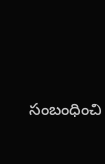సంబంధించి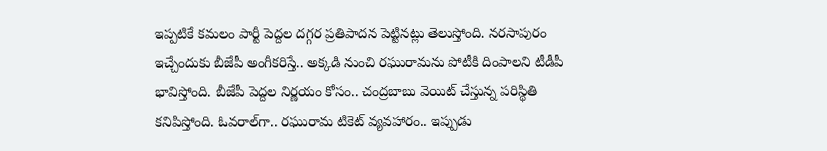ఇప్పటికే కమలం పార్టీ పెద్దల దగ్గర ప్రతిపాదన పెట్టినట్లు తెలుస్తోంది. నరసాపురం ఇచ్చేందుకు బీజేపీ అంగీకరిస్తే.. అక్కడి నుంచి రఘురామను పోటీకి దింపాలని టీడీపీ భావిస్తోంది. బీజేపీ పెద్దల నిర్ణయం కోసం.. చంద్రబాబు వెయిట్ చేస్తున్న పరిస్థితి కనిపిస్తోంది. ఓవరాల్‌గా.. రఘురామ టికెట్ వ్యవహారం.. ఇప్పుడు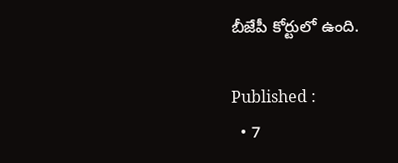బీజేపీ కోర్టులో ఉంది.

Published :
  • 7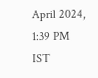April 2024, 1:39 PM IST